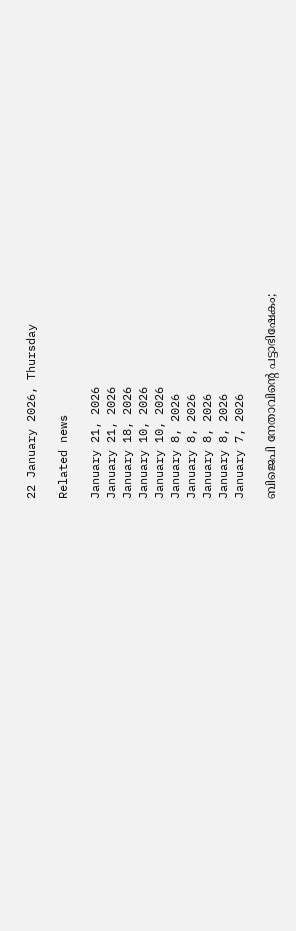22 January 2026, Thursday

Related news

January 21, 2026
January 21, 2026
January 18, 2026
January 10, 2026
January 10, 2026
January 8, 2026
January 8, 2026
January 8, 2026
January 8, 2026
January 7, 2026

ബിജെപി നേതാവിന്റെ പട്ടാഭിഷേകം;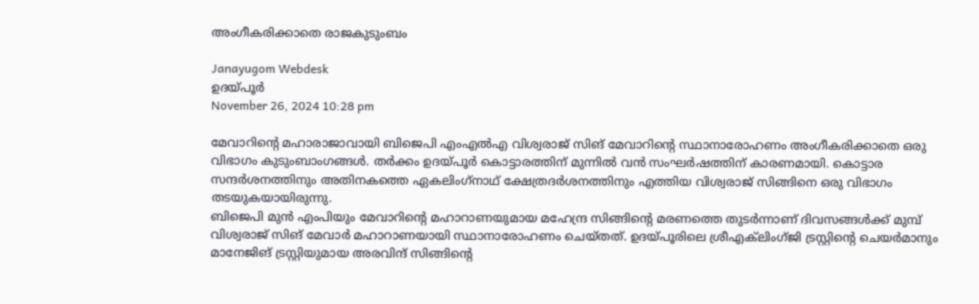അംഗീകരിക്കാതെ രാജകുടുംബം

Janayugom Webdesk
ഉദ‌യ്പൂര്‍
November 26, 2024 10:28 pm

മേവാറിന്റെ മഹാരാജാവായി ബിജെപി എംഎല്‍എ വിശ്വരാജ് സിങ് മേവാറിന്റെ സ്ഥാനാരോഹണം അംഗീകരിക്കാതെ ഒരു വിഭാഗം കുടുംബാംഗങ്ങള്‍. തര്‍ക്കം ഉദ‌യ്പൂര്‍ കൊട്ടാരത്തിന് മുന്നില്‍ വന്‍ സംഘര്‍ഷത്തിന് കാരണമായി. കൊട്ടാര സന്ദര്‍ശനത്തിനും അതിനകത്തെ ഏകലിംഗ്‌നാഥ് ക്ഷേത്രദര്‍ശനത്തിനും എത്തിയ വിശ്വരാജ് സിങ്ങിനെ ഒരു വിഭാഗം തടയുകയായിരുന്നു.
ബിജെപി മുന്‍ എംപിയും മേവാറിന്റെ മഹാറാണയുമായ മഹേന്ദ്ര സിങ്ങിന്റെ മരണത്തെ തുടര്‍ന്നാണ് ദിവസങ്ങള്‍ക്ക് മുമ്പ് വിശ്വരാജ് സിങ് മേവാര്‍ മഹാറാണയായി സ്ഥാനാരോഹണം ചെയ്തത്. ഉദയ്പൂരിലെ ശ്രീഎക്‌ലിംഗ്ജി ട്രസ്റ്റിന്റെ ചെയര്‍മാനും മാനേജിങ് ട്രസ്റ്റിയുമായ അരവിന്ദ് സിങ്ങിന്റെ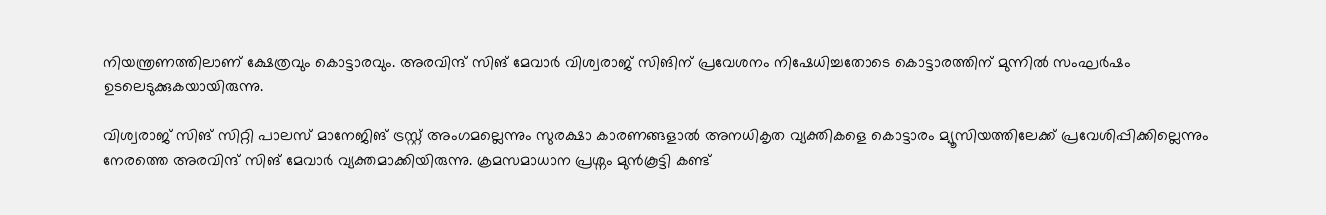നിയന്ത്രണത്തിലാണ് ക്ഷേത്രവും കൊട്ടാരവും. അരവിന്ദ് സിങ് മേവാര്‍ വിശ്വരാജ് സിങിന് പ്രവേശനം നിഷേധിച്ചതോടെ കൊട്ടാരത്തിന് മുന്നില്‍ സംഘര്‍ഷം ഉടലെടുക്കുകയായിരുന്നു.

വിശ്വരാജ് സിങ് സിറ്റി പാലസ് മാനേജിങ് ട്രസ്റ്റ് അംഗമല്ലെന്നും സുരക്ഷാ കാരണങ്ങളാല്‍ അനധികൃത വ്യക്തികളെ കൊട്ടാരം മ്യൂസിയത്തിലേക്ക് പ്രവേശിപ്പിക്കില്ലെന്നും നേരത്തെ അരവിന്ദ് സിങ് മേവാര്‍ വ്യക്തമാക്കിയിരുന്നു. ക്രമസമാധാന പ്രശ്നം മുന്‍കൂട്ടി കണ്ട്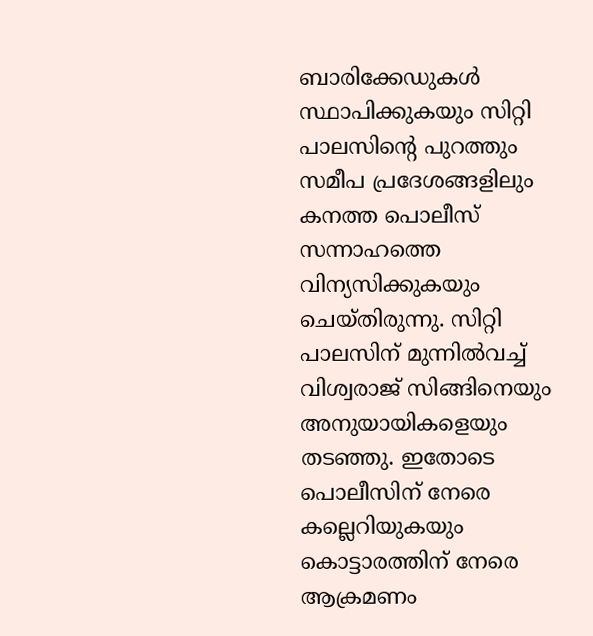ബാരിക്കേഡുകള്‍ സ്ഥാപിക്കുകയും സിറ്റി പാലസിന്റെ പുറത്തും സമീപ പ്രദേശങ്ങളിലും കനത്ത പൊലീസ് സന്നാഹത്തെ വിന്യസിക്കുകയും ചെയ്തിരുന്നു. സിറ്റി പാലസിന് മുന്നില്‍വച്ച് വിശ്വരാജ് സിങ്ങിനെയും അനുയായികളെയും തടഞ്ഞു. ഇതോടെ പൊലീസിന് നേരെ കല്ലെറിയുകയും കൊട്ടാരത്തിന് നേരെ ആക്രമണം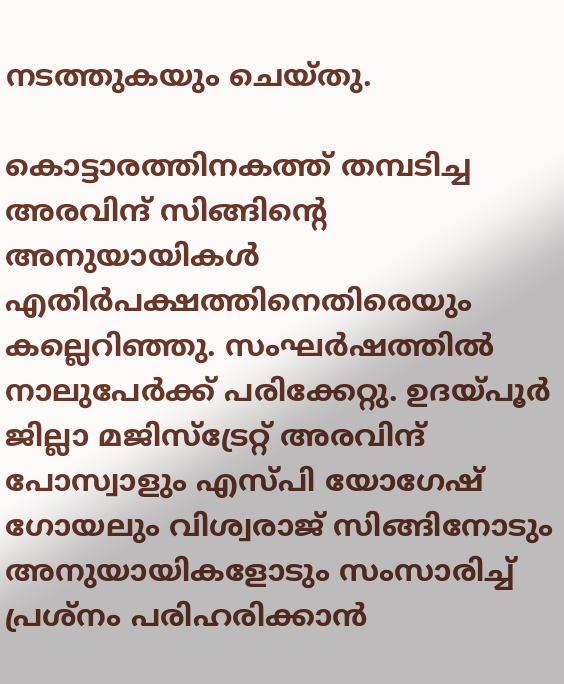നടത്തുകയും ചെയ്തു.

കൊട്ടാരത്തിനകത്ത് തമ്പടിച്ച അരവിന്ദ് സിങ്ങിന്റെ അനുയായികള്‍ എതിര്‍പക്ഷത്തിനെതിരെയും കല്ലെറിഞ്ഞു. സംഘര്‍ഷത്തില്‍ നാലുപേര്‍ക്ക് പരിക്കേറ്റു. ഉദയ‌്പൂര്‍ ജില്ലാ മജിസ്ട്രേറ്റ് അരവിന്ദ് പോസ്വാളും എസ‌്പി യോഗേഷ് ഗോയലും വിശ്വരാജ് സിങ്ങിനോടും അനുയായികളോടും സംസാരിച്ച് പ്രശ്നം പരിഹരിക്കാന്‍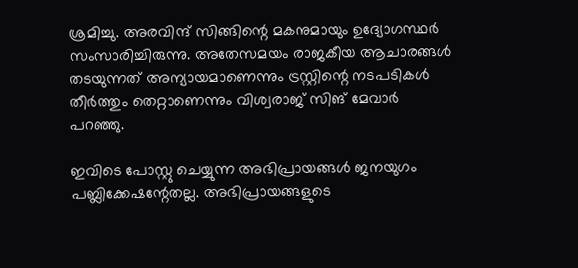ശ്രമിച്ചു. അരവിന്ദ് സിങ്ങിന്റെ മകനുമായും ഉദ്യോഗസ്ഥര്‍ സംസാരിച്ചിരുന്നു. അതേസമയം രാജകീയ ആചാരങ്ങള്‍ തടയുന്നത് അന്യായമാണെന്നും ട്രസ്റ്റിന്റെ നടപടികള്‍ തീര്‍ത്തും തെറ്റാണെന്നും വിശ്വരാജ് സിങ് മേവാര്‍ പറഞ്ഞു.

ഇവിടെ പോസ്റ്റു ചെയ്യുന്ന അഭിപ്രായങ്ങള്‍ ജനയുഗം പബ്ലിക്കേഷന്റേതല്ല. അഭിപ്രായങ്ങളുടെ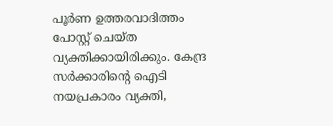പൂര്‍ണ ഉത്തരവാദിത്തം പോസ്റ്റ് ചെയ്ത വ്യക്തിക്കായിരിക്കും. കേന്ദ്ര സര്‍ക്കാരിന്റെ ഐടി നയപ്രകാരം വ്യക്തി,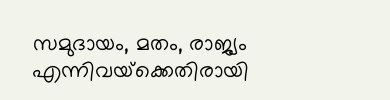സമുദായം, മതം, രാജ്യം എന്നിവയ്‌ക്കെതിരായി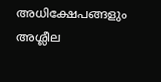അധിക്ഷേപങ്ങളും അശ്ലീല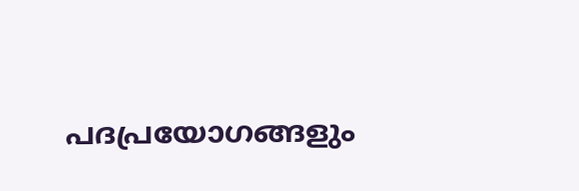പദപ്രയോഗങ്ങളും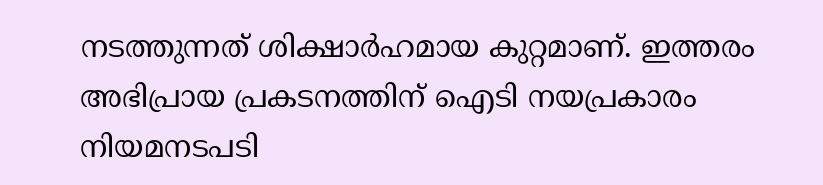നടത്തുന്നത് ശിക്ഷാര്‍ഹമായ കുറ്റമാണ്. ഇത്തരം അഭിപ്രായ പ്രകടനത്തിന് ഐടി നയപ്രകാരം നിയമനടപടി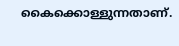കൈക്കൊള്ളുന്നതാണ്.